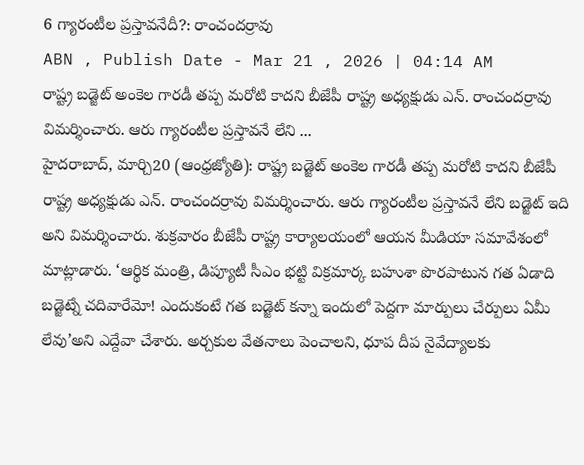6 గ్యారంటీల ప్రస్తావనేదీ?: రాంచందర్రావు
ABN , Publish Date - Mar 21 , 2026 | 04:14 AM
రాష్ట్ర బడ్జెట్ అంకెల గారడీ తప్ప మరోటి కాదని బీజేపీ రాష్ట్ర అధ్యక్షుడు ఎన్. రాంచందర్రావు విమర్శించారు. ఆరు గ్యారంటీల ప్రస్తావనే లేని ...
హైదరాబాద్, మార్చి20 (ఆంధ్రజ్యోతి): రాష్ట్ర బడ్జెట్ అంకెల గారడీ తప్ప మరోటి కాదని బీజేపీ రాష్ట్ర అధ్యక్షుడు ఎన్. రాంచందర్రావు విమర్శించారు. ఆరు గ్యారంటీల ప్రస్తావనే లేని బడ్జెట్ ఇది అని విమర్శించారు. శుక్రవారం బీజేపీ రాష్ట్ర కార్యాలయంలో ఆయన మీడియా సమావేశంలో మాట్లాడారు. ‘ఆర్థిక మంత్రి, డిప్యూటీ సీఎం భట్టి విక్రమార్క బహుశా పొరపాటున గత ఏడాది బడ్జెట్నే చదివారేమో! ఎందుకంటే గత బడ్జెట్ కన్నా ఇందులో పెద్దగా మార్పులు చేర్పులు ఏమీ లేవు’అని ఎద్దేవా చేశారు. అర్చకుల వేతనాలు పెంచాలని, ధూప దీప నైవేద్యాలకు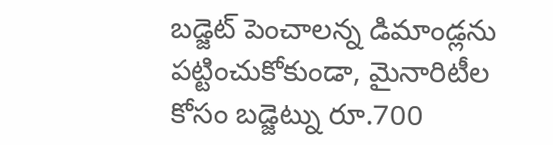బడ్జెట్ పెంచాలన్న డిమాండ్లను పట్టించుకోకుండా, మైనారిటీల కోసం బడ్జెట్ను రూ.700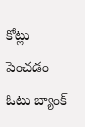కోట్లు పెంచడం ఓటు బ్యాంక్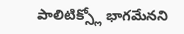పాలిటిక్స్లో భాగమేనని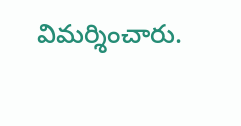విమర్శించారు.